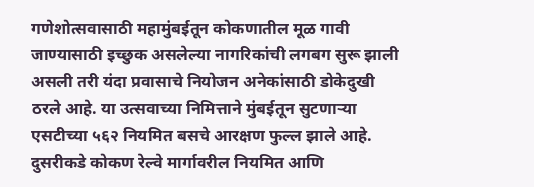गणेशोत्सवासाठी महामुंबईतून कोकणातील मूळ गावी जाण्यासाठी इच्छुक असलेल्या नागरिकांची लगबग सुरू झाली असली तरी यंदा प्रवासाचे नियोजन अनेकांसाठी डोकेदुखी ठरले आहे. या उत्सवाच्या निमित्ताने मुंबईतून सुटणाऱ्या एसटीच्या ५६२ नियमित बसचे आरक्षण फुल्ल झाले आहे. दुसरीकडे कोकण रेल्वे मार्गावरील नियमित आणि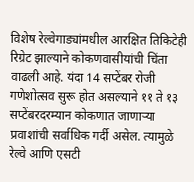विशेष रेल्वेगाड्यांमधील आरक्षित तिकिटेही रिग्रेट झाल्याने कोकणवासीयांची चिंता वाढली आहे. यंदा 14 सप्टेंबर रोजी गणेशोत्सव सुरू होत असल्याने ११ ते १३ सप्टेंबरदरम्यान कोकणात जाणाऱ्या प्रवाशांची सर्वाधिक गर्दी असेल. त्यामुळे रेल्वे आणि एसटी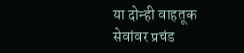या दोन्ही वाहतूक सेवांवर प्रचंड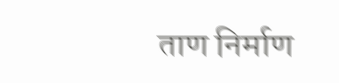ताण निर्माण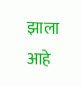झाला आहे